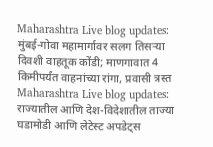Maharashtra Live blog updates: मुंबई-गोवा महामार्गावर सलग तिसऱ्या दिवशी वाहतूक कोंडी; माणगावात 4 किमीपर्यंत वाहनांच्या रांगा, प्रवासी त्रस्त
Maharashtra Live blog updates: राज्यातील आणि देश-विदेशातील ताज्या घडामोडी आणि लेटेस्ट अपडेट्स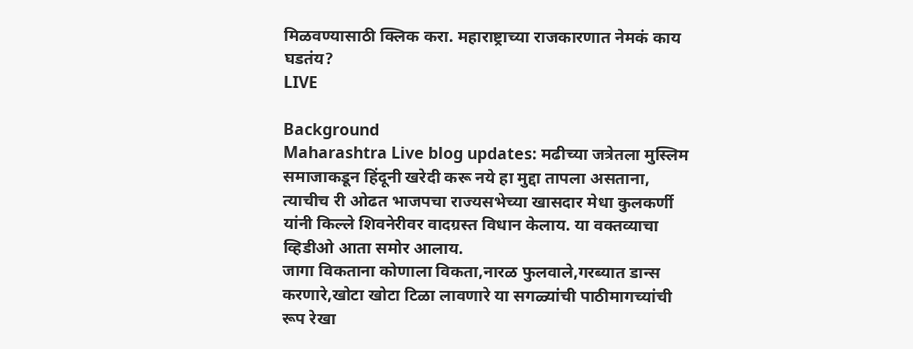मिळवण्यासाठी क्लिक करा. महाराष्ट्राच्या राजकारणात नेमकं काय घडतंय?
LIVE

Background
Maharashtra Live blog updates: मढीच्या जत्रेतला मुस्लिम समाजाकडून हिंदूनी खरेदी करू नये हा मुद्दा तापला असताना, त्याचीच री ओढत भाजपचा राज्यसभेच्या खासदार मेधा कुलकर्णी यांनी किल्ले शिवनेरीवर वादग्रस्त विधान केलाय. या वक्तव्याचा व्हिडीओ आता समोर आलाय.
जागा विकताना कोणाला विकता,नारळ फुलवाले,गरब्यात डान्स करणारे,खोटा खोटा टिळा लावणारे या सगळ्यांची पाठीमागच्यांची रूप रेखा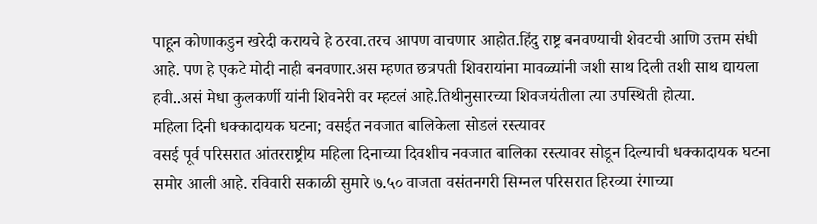पाहून कोणाकडुन खरेदी करायचे हे ठरवा.तरच आपण वाचणार आहोत.हिंदु राष्ट्र बनवण्याची शेवटची आणि उत्तम संधी आहे. पण हे एकटे मोदी नाही बनवणार.अस म्हणत छत्रपती शिवरायांना मावळ्यांनी जशी साथ दिली तशी साथ द्यायला हवी..असं मेधा कुलकर्णी यांनी शिवनेरी वर म्हटलं आहे.तिथीनुसारच्या शिवजयंतीला त्या उपस्थिती होत्या.
महिला दिनी धक्कादायक घटना; वसईत नवजात बालिकेला सोडलं रस्त्यावर
वसई पूर्व परिसरात आंतरराष्ट्रीय महिला दिनाच्या दिवशीच नवजात बालिका रस्त्यावर सोडून दिल्याची धक्कादायक घटना समोर आली आहे. रविवारी सकाळी सुमारे ७.५० वाजता वसंतनगरी सिग्नल परिसरात हिरव्या रंगाच्या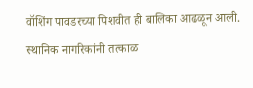वॉशिंग पावडरच्या पिशवीत ही बालिका आढळून आली. स्थानिक नागरिकांनी तत्काळ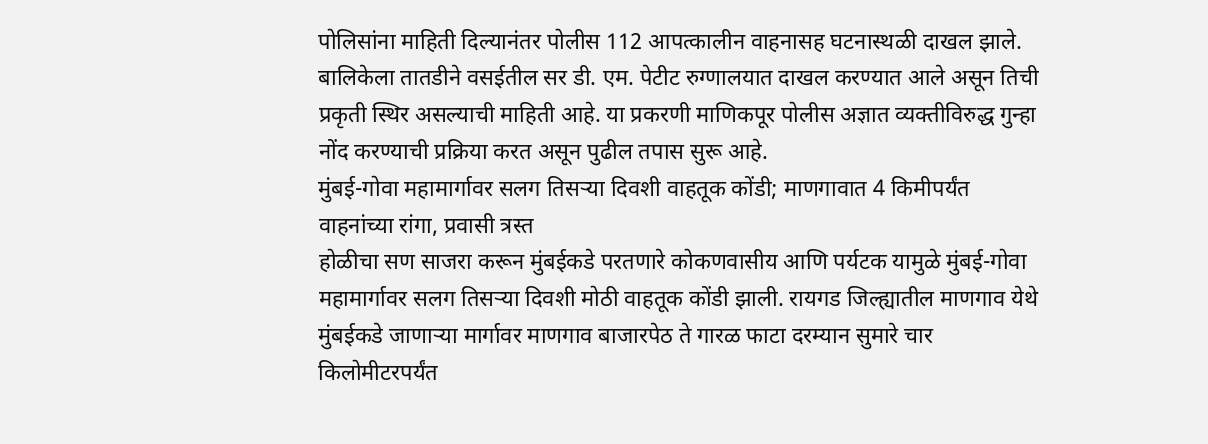पोलिसांना माहिती दिल्यानंतर पोलीस 112 आपत्कालीन वाहनासह घटनास्थळी दाखल झाले. बालिकेला तातडीने वसईतील सर डी. एम. पेटीट रुग्णालयात दाखल करण्यात आले असून तिची प्रकृती स्थिर असल्याची माहिती आहे. या प्रकरणी माणिकपूर पोलीस अज्ञात व्यक्तीविरुद्ध गुन्हा नोंद करण्याची प्रक्रिया करत असून पुढील तपास सुरू आहे.
मुंबई-गोवा महामार्गावर सलग तिसऱ्या दिवशी वाहतूक कोंडी; माणगावात 4 किमीपर्यंत वाहनांच्या रांगा, प्रवासी त्रस्त
होळीचा सण साजरा करून मुंबईकडे परतणारे कोकणवासीय आणि पर्यटक यामुळे मुंबई-गोवा महामार्गावर सलग तिसऱ्या दिवशी मोठी वाहतूक कोंडी झाली. रायगड जिल्ह्यातील माणगाव येथे मुंबईकडे जाणाऱ्या मार्गावर माणगाव बाजारपेठ ते गारळ फाटा दरम्यान सुमारे चार किलोमीटरपर्यंत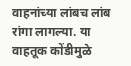वाहनांच्या लांबच लांब रांगा लागल्या. या वाहतूक कोंडीमुळे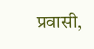प्रवासी,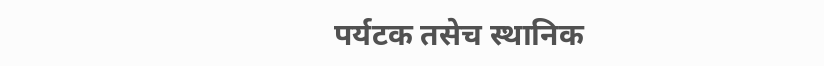पर्यटक तसेच स्थानिक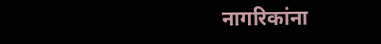नागरिकांना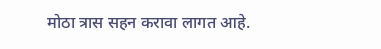मोठा त्रास सहन करावा लागत आहे.